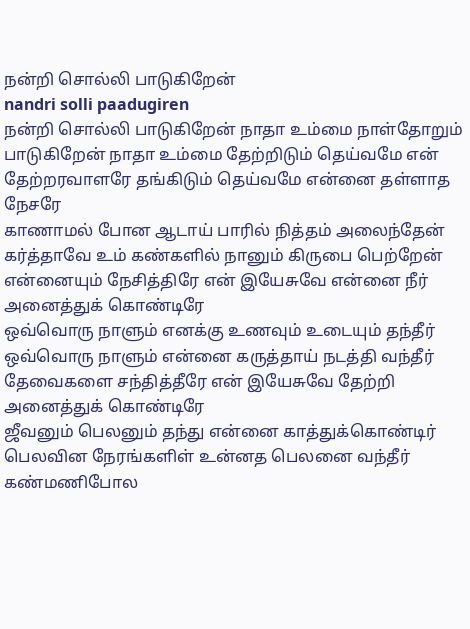நன்றி சொல்லி பாடுகிறேன்
nandri solli paadugiren
நன்றி சொல்லி பாடுகிறேன் நாதா உம்மை நாள்தோறும் பாடுகிறேன் நாதா உம்மை தேற்றிடும் தெய்வமே என் தேற்றரவாளரே தங்கிடும் தெய்வமே என்னை தள்ளாத நேசரே
காணாமல் போன ஆடாய் பாரில் நித்தம் அலைந்தேன் கர்த்தாவே உம் கண்களில் நானும் கிருபை பெற்றேன் என்னையும் நேசித்திரே என் இயேசுவே என்னை நீர் அனைத்துக் கொண்டிரே
ஒவ்வொரு நாளும் எனக்கு உணவும் உடையும் தந்தீர் ஒவ்வொரு நாளும் என்னை கருத்தாய் நடத்தி வந்தீர் தேவைகளை சந்தித்தீரே என் இயேசுவே தேற்றி அனைத்துக் கொண்டிரே
ஜீவனும் பெலனும் தந்து என்னை காத்துக்கொண்டிர் பெலவின நேரங்களிள் உன்னத பெலனை வந்தீர் கண்மணிபோல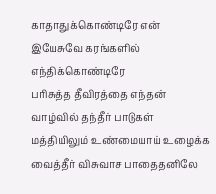காதாதுக்கொண்டிரே என் இயேசுவே கரங்களில் எந்திக்கொண்டிரே
பரிசுத்த தீவிரத்தை எந்தன் வாழ்வில் தந்தீர் பாடுகள் மத்தியிலும் உண்மையாய் உழைக்க வைத்தீர் விசுவாச பாதைதனிலே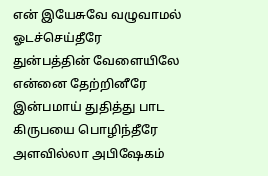என் இயேசுவே வழுவாமல் ஓடச்செய்தீரே
துன்பத்தின் வேளையிலே என்னை தேற்றினீரே இன்பமாய் துதித்து பாட கிருபயை பொழிந்தீரே அளவில்லா அபிஷேகம்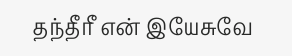தந்தீரீ என் இயேசுவே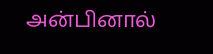அன்பினால்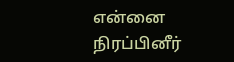என்னை நிரப்பினீர்